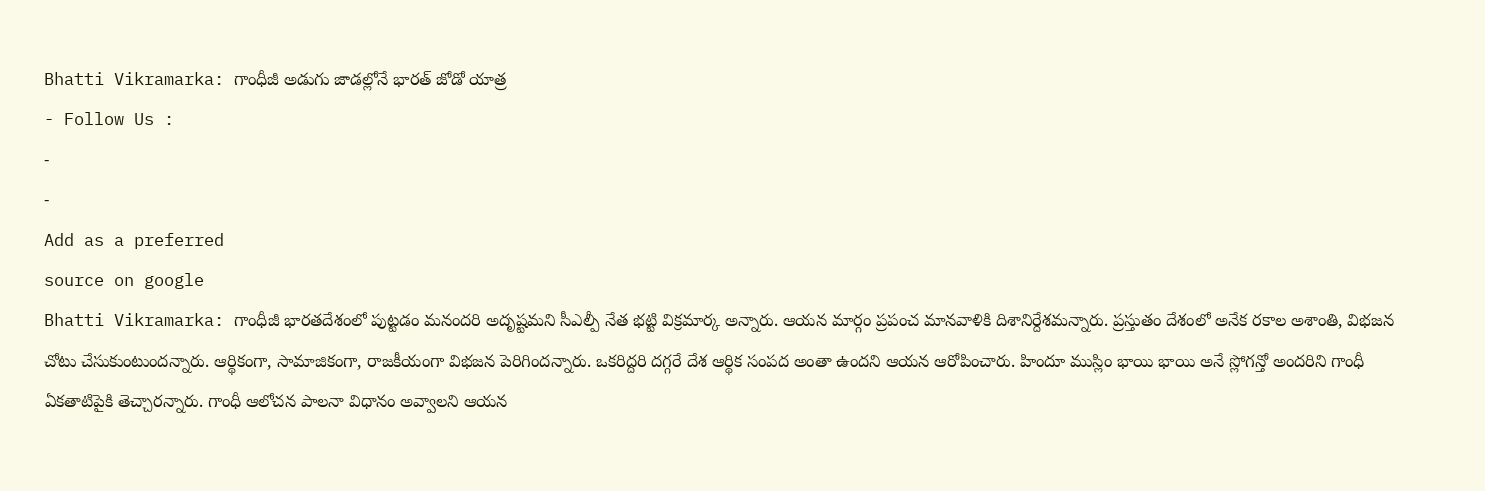Bhatti Vikramarka: గాంధీజీ అడుగు జాడల్లోనే భారత్ జోడో యాత్ర
- Follow Us :
-
-
Add as a preferred
source on google
Bhatti Vikramarka: గాంధీజీ భారతదేశంలో పుట్టడం మనందరి అదృష్టమని సీఎల్పీ నేత భట్టి విక్రమార్క అన్నారు. ఆయన మార్గం ప్రపంచ మానవాళికి దిశానిర్దేశమన్నారు. ప్రస్తుతం దేశంలో అనేక రకాల అశాంతి, విభజన చోటు చేసుకుంటుందన్నారు. ఆర్థికంగా, సామాజికంగా, రాజకీయంగా విభజన పెరిగిందన్నారు. ఒకరిద్దరి దగ్గరే దేశ ఆర్థిక సంపద అంతా ఉందని ఆయన ఆరోపించారు. హిందూ ముస్లిం భాయి భాయి అనే స్లోగన్తో అందరిని గాంధీ ఏకతాటిపైకి తెచ్చారన్నారు. గాంధీ ఆలోచన పాలనా విధానం అవ్వాలని ఆయన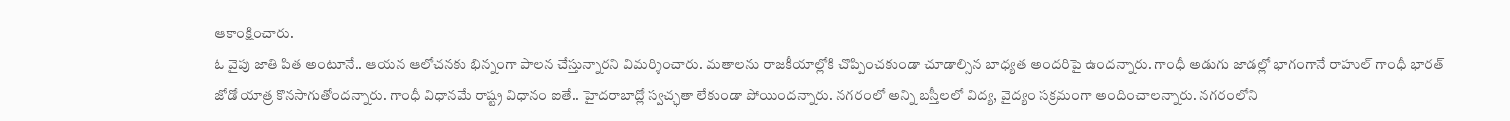ఆకాంక్షించారు.
ఓ వైపు జాతి పిత అంటూనే.. ఆయన ఆలోచనకు భిన్నంగా పాలన చేస్తున్నారని విమర్శించారు. మతాలను రాజకీయాల్లోకి చొప్పించకుండా చూడాల్సిన బాధ్యత అందరిపై ఉందన్నారు. గాంధీ అడుగు జాడల్లో భాగంగానే రాహుల్ గాంధీ భారత్ జోడో యాత్ర కొనసాగుతోందన్నారు. గాంధీ విధానమే రాష్ట్ర విధానం ఐతే.. హైదరాబాద్లో స్వచ్ఛతా లేకుండా పోయిందన్నారు. నగరంలో అన్ని బస్తీలలో విద్య, వైద్యం సక్రమంగా అందించాలన్నారు. నగరంలోని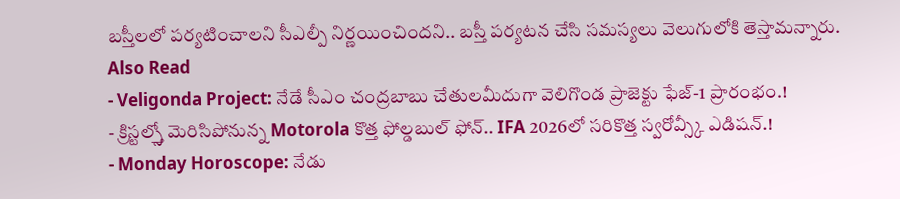బస్తీలలో పర్యటించాలని సీఎల్పీ నిర్ణయించిందని.. బస్తీ పర్యటన చేసి సమస్యలు వెలుగులోకి తెస్తామన్నారు.
Also Read
- Veligonda Project: నేడే సీఎం చంద్రబాబు చేతులమీదుగా వెలిగొండ ప్రాజెక్టు ఫేజ్-1 ప్రారంభం.!
- క్రిస్టల్స్తో మెరిసిపోనున్న Motorola కొత్త ఫోల్డబుల్ ఫోన్.. IFA 2026లో సరికొత్త స్వరోవ్స్కీ ఎడిషన్.!
- Monday Horoscope: నేడు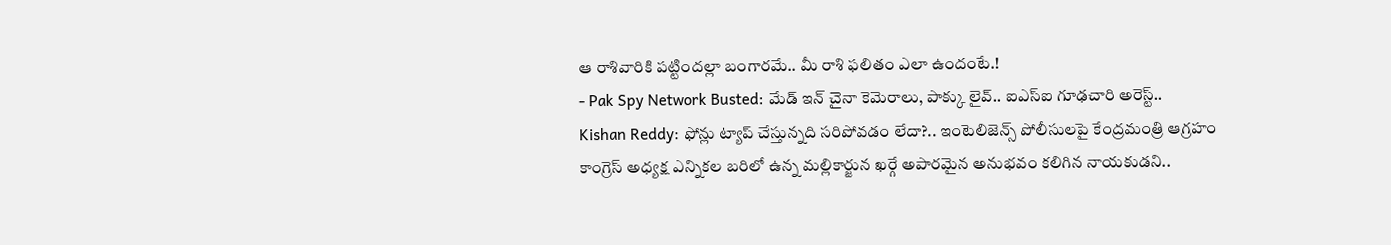ఆ రాశివారికి పట్టిందల్లా బంగారమే.. మీ రాశి ఫలితం ఎలా ఉందంటే.!
- Pak Spy Network Busted: మేడ్ ఇన్ చైనా కెమెరాలు, పాక్కు లైవ్.. ఐఎస్ఐ గూఢచారి అరెస్ట్..
Kishan Reddy: ఫోన్లు ట్యాప్ చేస్తున్నది సరిపోవడం లేదా?.. ఇంటెలిజెన్స్ పోలీసులపై కేంద్రమంత్రి ఆగ్రహం
కాంగ్రెస్ అధ్యక్ష ఎన్నికల బరిలో ఉన్న మల్లికార్జున ఖర్గే అపారమైన అనుభవం కలిగిన నాయకుడని..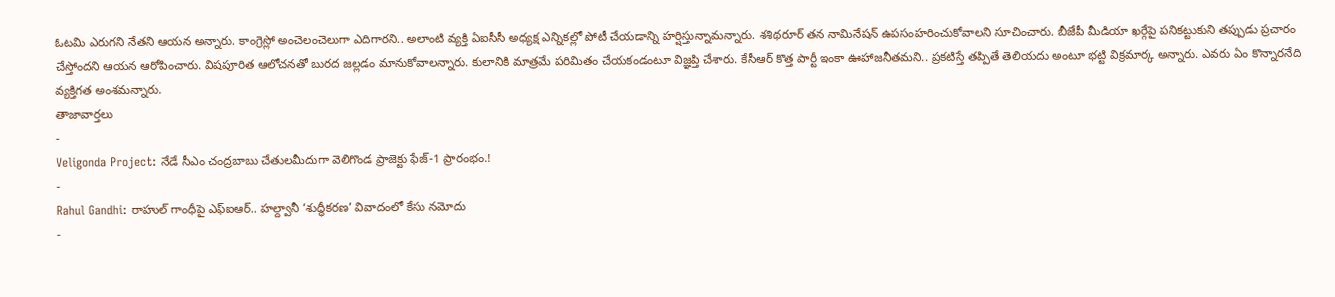ఓటమి ఎరుగని నేతని ఆయన అన్నారు. కాంగ్రెస్లో అంచెలంచెలుగా ఎదిగారని.. అలాంటి వ్యక్తి ఏఐసీసీ అధ్యక్ష ఎన్నికల్లో పోటీ చేయడాన్ని హర్షిస్తున్నామన్నారు. శశిథరూర్ తన నామినేషన్ ఉపసంహరించుకోవాలని సూచించారు. బీజేపీ మీడియా ఖర్గేపై పనికట్టుకుని తప్పుడు ప్రచారం చేస్తోందని ఆయన ఆరోపించారు. విషపూరిత ఆలోచనతో బురద జల్లడం మానుకోవాలన్నారు. కులానికి మాత్రమే పరిమితం చేయకండంటూ విజ్ఞప్తి చేశారు. కేసీఆర్ కొత్త పార్టీ ఇంకా ఊహాజనీతమని.. ప్రకటిస్తే తప్పితే తెలియదు అంటూ భట్టి విక్రమార్క అన్నారు. ఎవరు ఏం కొన్నారనేది వ్యక్తిగత అంశమన్నారు.
తాజావార్తలు
-
Veligonda Project: నేడే సీఎం చంద్రబాబు చేతులమీదుగా వెలిగొండ ప్రాజెక్టు ఫేజ్-1 ప్రారంభం.!
-
Rahul Gandhi: రాహుల్ గాంధీపై ఎఫ్ఐఆర్.. హల్ద్వానీ ‘శుద్ధీకరణ’ వివాదంలో కేసు నమోదు
-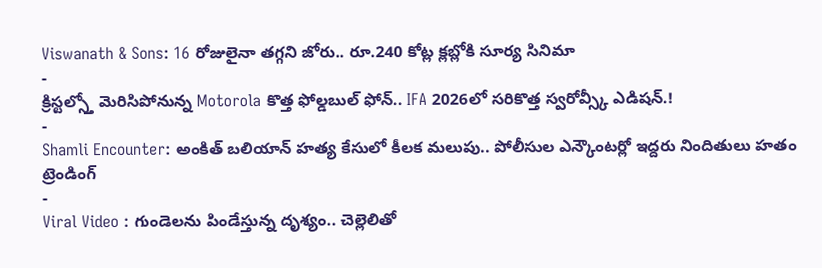Viswanath & Sons: 16 రోజులైనా తగ్గని జోరు.. రూ.240 కోట్ల క్లబ్లోకి సూర్య సినిమా
-
క్రిస్టల్స్తో మెరిసిపోనున్న Motorola కొత్త ఫోల్డబుల్ ఫోన్.. IFA 2026లో సరికొత్త స్వరోవ్స్కీ ఎడిషన్.!
-
Shamli Encounter: అంకిత్ బలియాన్ హత్య కేసులో కీలక మలుపు.. పోలీసుల ఎన్కౌంటర్లో ఇద్దరు నిందితులు హతం
ట్రెండింగ్
-
Viral Video : గుండెలను పిండేస్తున్న దృశ్యం.. చెల్లెలితో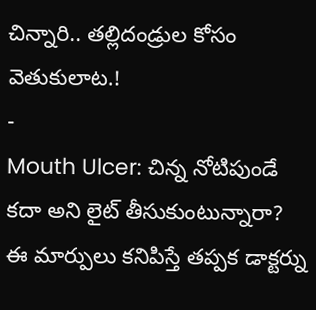చిన్నారి.. తల్లిదండ్రుల కోసం వెతుకులాట.!
-
Mouth Ulcer: చిన్న నోటిపుండే కదా అని లైట్ తీసుకుంటున్నారా? ఈ మార్పులు కనిపిస్తే తప్పక డాక్టర్ను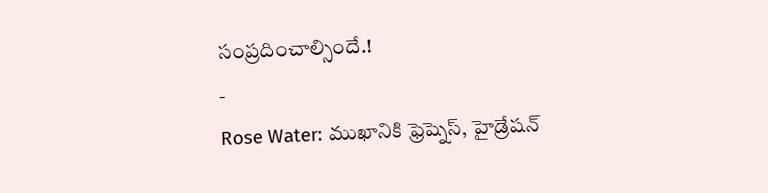సంప్రదించాల్సిందే.!
-
Rose Water: ముఖానికి ఫ్రెష్నెస్, హైడ్రేషన్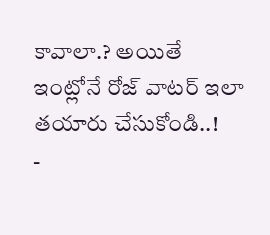కావాలా.? అయితే ఇంట్లోనే రోజ్ వాటర్ ఇలా తయారు చేసుకోండి..!
-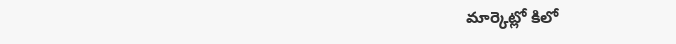మార్కెట్లో కిలో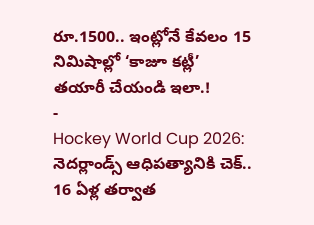రూ.1500.. ఇంట్లోనే కేవలం 15 నిమిషాల్లో ‘కాజూ కట్లీ’ తయారీ చేయండి ఇలా.!
-
Hockey World Cup 2026: నెదర్లాండ్స్ ఆధిపత్యానికి చెక్.. 16 ఏళ్ల తర్వాత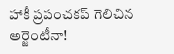హాకీ ప్రపంచకప్ గెలిచిన అర్జెంటీనా!